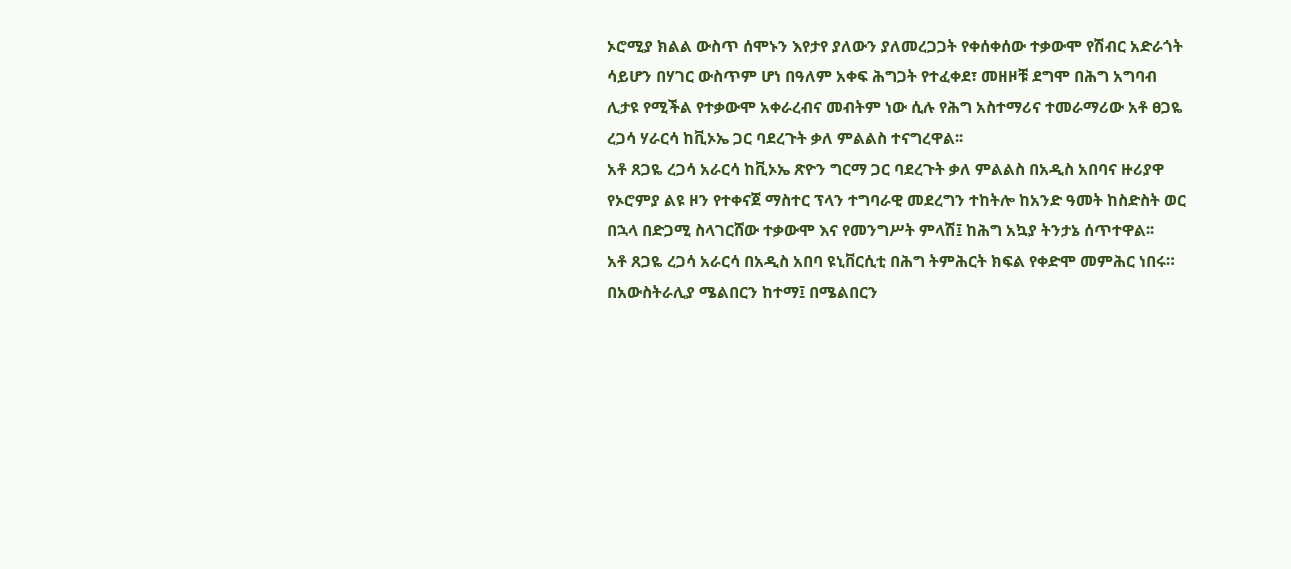ኦሮሚያ ክልል ውስጥ ሰሞኑን እየታየ ያለውን ያለመረጋጋት የቀሰቀሰው ተቃውሞ የሽብር አድራጎት ሳይሆን በሃገር ውስጥም ሆነ በዓለም አቀፍ ሕግጋት የተፈቀደ፣ መዘዞቹ ደግሞ በሕግ አግባብ ሊታዩ የሚችል የተቃውሞ አቀራረብና መብትም ነው ሲሉ የሕግ አስተማሪና ተመራማሪው አቶ ፀጋዬ ረጋሳ ሃራርሳ ከቪኦኤ ጋር ባደረጉት ቃለ ምልልስ ተናግረዋል፡፡
አቶ ጸጋዬ ረጋሳ አራርሳ ከቪኦኤ ጽዮን ግርማ ጋር ባደረጉት ቃለ ምልልስ በአዲስ አበባና ዙሪያዋ የኦሮምያ ልዩ ዞን የተቀናጀ ማስተር ፕላን ተግባራዊ መደረግን ተከትሎ ከአንድ ዓመት ከስድስት ወር በኋላ በድጋሚ ስላገርሸው ተቃውሞ እና የመንግሥት ምላሽ፤ ከሕግ አኳያ ትንታኔ ሰጥተዋል፡፡
አቶ ጸጋዬ ረጋሳ አራርሳ በአዲስ አበባ ዩኒቨርሲቲ በሕግ ትምሕርት ክፍል የቀድሞ መምሕር ነበሩ። በአውስትራሊያ ሜልበርን ከተማ፤ በሜልበርን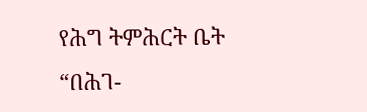የሕግ ትምሕርት ቤት “በሕገ-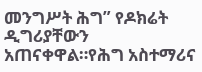መንግሥት ሕግ” የዶክሬት ዲግሪያቸውን አጠናቀዋል።የሕግ አስተማሪና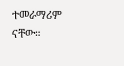ተመራማሪም ናቸው።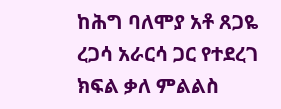ከሕግ ባለሞያ አቶ ጸጋዬ ረጋሳ አራርሳ ጋር የተደረገ ክፍል ቃለ ምልልስ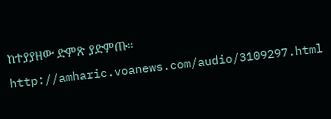ከተያያዘው ድምጽ ያድምጡ፡፡
http://amharic.voanews.com/audio/3109297.html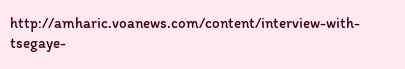http://amharic.voanews.com/content/interview-with-tsegaye-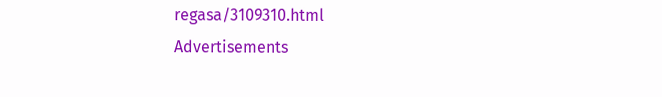regasa/3109310.html
Advertisements